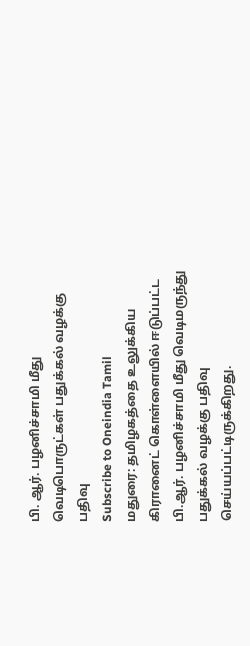பி. ஆர். பழனிச்சாமி மீது வெடிபொருட்கள் பதுக்கல் வழக்கு பதிவு
Subscribe to Oneindia Tamil
மதுரை: தமிழகத்தை உலுக்கிய கிரானைட் கொள்ளையில் ஈடுப்பட்ட பி.ஆர். பழனிச்சாமி மீது வெடிமருந்து பதுக்கல் வழக்கு பதிவு செய்யப்பட்டிருக்கிறது.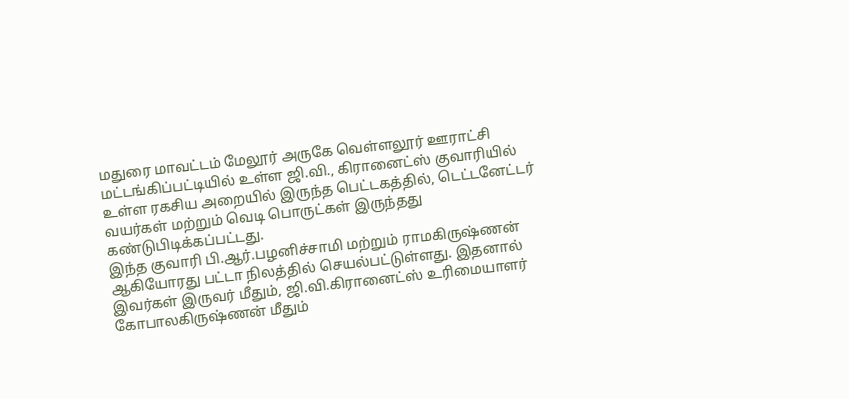மதுரை மாவட்டம் மேலூர் அருகே வெள்ளலூர் ஊராட்சி மட்டங்கிப்பட்டியில் உள்ள ஜி.வி., கிரானைட்ஸ் குவாரியில் உள்ள ரகசிய அறையில் இருந்த பெட்டகத்தில், டெட்டனேட்டர் வயர்கள் மற்றும் வெடி பொருட்கள் இருந்தது கண்டுபிடிக்கப்பட்டது.
இந்த குவாரி பி.ஆர்.பழனிச்சாமி மற்றும் ராமகிருஷ்ணன் ஆகியோரது பட்டா நிலத்தில் செயல்பட்டுள்ளது. இதனால் இவர்கள் இருவர் மீதும், ஜி.வி.கிரானைட்ஸ் உரிமையாளர் கோபாலகிருஷ்ணன் மீதும்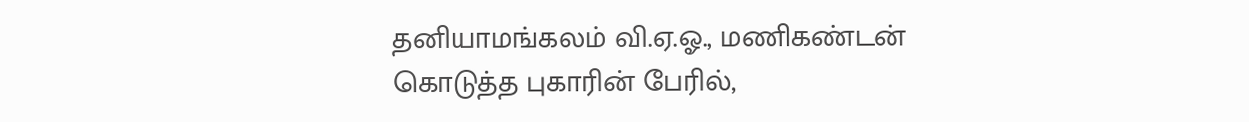தனியாமங்கலம் வி.ஏ.ஓ., மணிகண்டன் கொடுத்த புகாரின் பேரில்,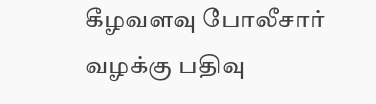கீழவளவு போலீசார் வழக்கு பதிவு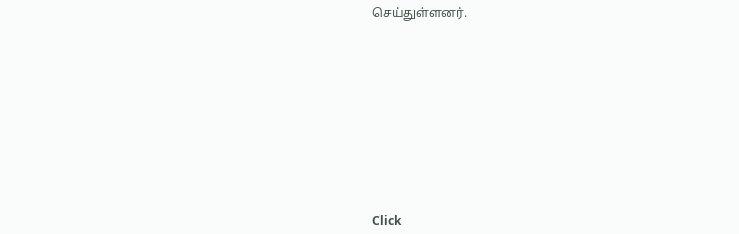செய்துள்ளனர்.












Click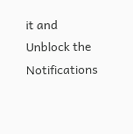it and Unblock the Notifications